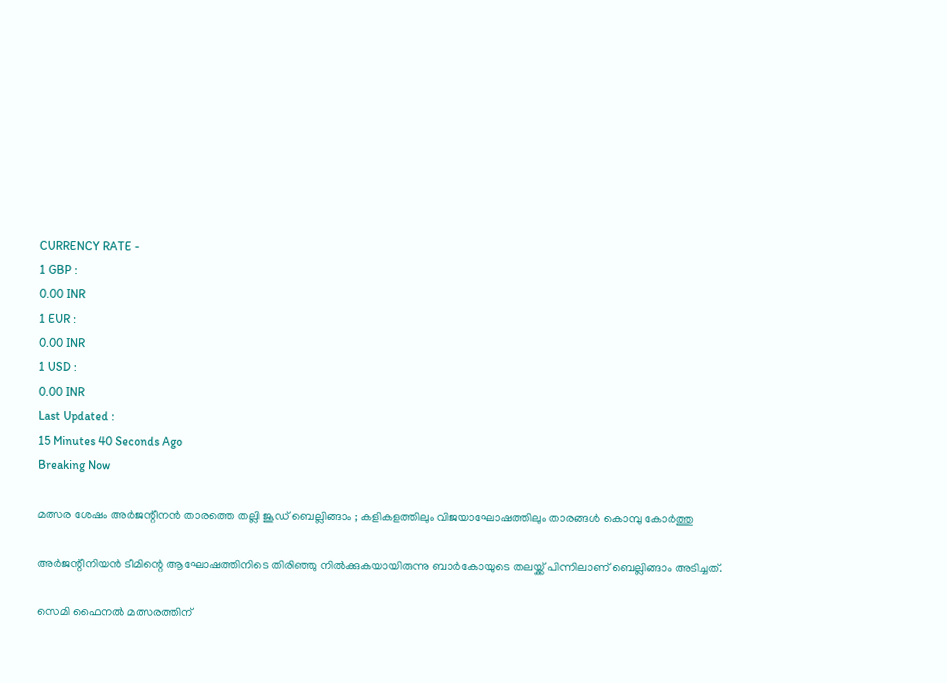CURRENCY RATE -
1 GBP :
0.00 INR
1 EUR :
0.00 INR
1 USD :
0.00 INR
Last Updated :
15 Minutes 40 Seconds Ago
Breaking Now

മത്സര ശേഷം അര്‍ജന്റീനന്‍ താരത്തെ തല്ലി ജൂഡ് ബെല്ലിങ്ങാം ; കളികളത്തിലും വിജയാഘോഷത്തിലും താരങ്ങള്‍ കൊമ്പു കോര്‍ത്തു

അര്‍ജന്റീനിയന്‍ ടീമിന്റെ ആഘോഷത്തിനിടെ തിരിഞ്ഞു നില്‍ക്കുകയായിരുന്നു ബാര്‍കോയുടെ തലയ്ക്ക് പിന്നിലാണ് ബെല്ലിങ്ങാം അടിച്ചത്.

സെമി ഫൈനല്‍ മത്സരത്തിന്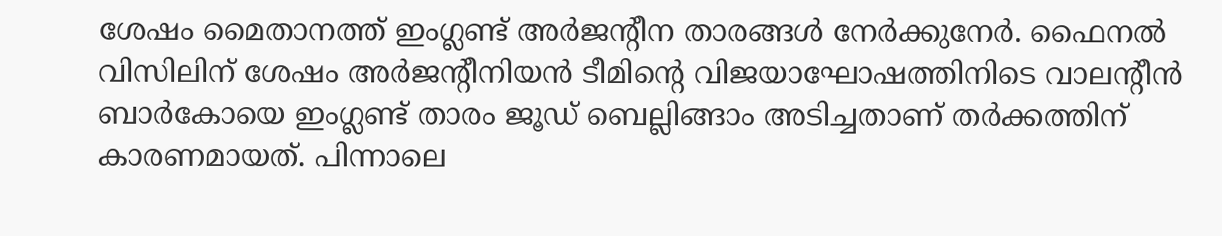ശേഷം മൈതാനത്ത് ഇംഗ്ലണ്ട് അര്‍ജന്റീന താരങ്ങള്‍ നേര്‍ക്കുനേര്‍. ഫൈനല്‍ വിസിലിന് ശേഷം അര്‍ജന്റീനിയന്‍ ടീമിന്റെ വിജയാഘോഷത്തിനിടെ വാലന്റീന്‍ ബാര്‍കോയെ ഇംഗ്ലണ്ട് താരം ജൂഡ് ബെല്ലിങ്ങാം അടിച്ചതാണ് തര്‍ക്കത്തിന് കാരണമായത്. പിന്നാലെ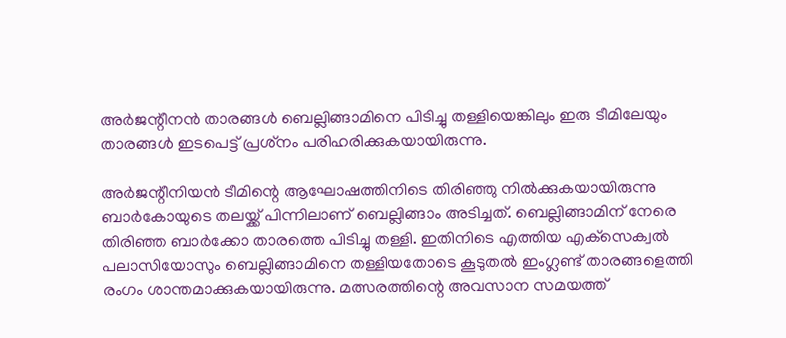അര്‍ജന്റീനന്‍ താരങ്ങള്‍ ബെല്ലിങ്ങാമിനെ പിടിച്ചു തള്ളിയെങ്കിലും ഇരു ടീമിലേയും താരങ്ങള്‍ ഇടപെട്ട് പ്രശ്‌നം പരിഹരിക്കുകയായിരുന്നു.

അര്‍ജന്റീനിയന്‍ ടീമിന്റെ ആഘോഷത്തിനിടെ തിരിഞ്ഞു നില്‍ക്കുകയായിരുന്നു ബാര്‍കോയുടെ തലയ്ക്ക് പിന്നിലാണ് ബെല്ലിങ്ങാം അടിച്ചത്. ബെല്ലിങ്ങാമിന് നേരെ തിരിഞ്ഞ ബാര്‍ക്കോ താരത്തെ പിടിച്ചു തള്ളി. ഇതിനിടെ എത്തിയ എക്‌സെക്വല്‍ പലാസിയോസും ബെല്ലിങ്ങാമിനെ തള്ളിയതോടെ കൂടുതല്‍ ഇംഗ്ലണ്ട് താരങ്ങളെത്തി രംഗം ശാന്തമാക്കുകയായിരുന്നു. മത്സരത്തിന്റെ അവസാന സമയത്ത്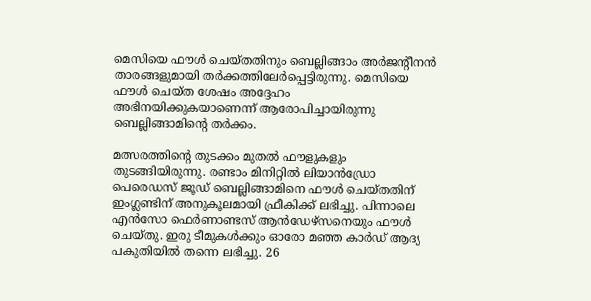മെസിയെ ഫൗള്‍ ചെയ്തതിനും ബെല്ലിങ്ങാം അര്‍ജന്റീനന്‍ താരങ്ങളുമായി തര്‍ക്കത്തിലേര്‍പ്പെട്ടിരുന്നു. മെസിയെ ഫൗള്‍ ചെയ്ത ശേഷം അദ്ദേഹം അഭിനയിക്കുകയാണെന്ന് ആരോപിച്ചായിരുന്നു ബെല്ലിങ്ങാമിന്റെ തര്‍ക്കം.

മത്സരത്തിന്റെ തുടക്കം മുതല്‍ ഫൗളുകളും തുടങ്ങിയിരുന്നു. രണ്ടാം മിനിറ്റില്‍ ലിയാന്‍ഡ്രോ പെരെഡസ് ജൂഡ് ബെല്ലിങ്ങാമിനെ ഫൗള്‍ ചെയ്തതിന് ഇംഗ്ലണ്ടിന് അനുകൂലമായി ഫ്രീകിക്ക് ലഭിച്ചു. പിന്നാലെ എന്‍സോ ഫെര്‍ണാണ്ടസ് ആന്‍ഡേഴ്‌സനെയും ഫൗള്‍ ചെയ്തു. ഇരു ടീമുകള്‍ക്കും ഓരോ മഞ്ഞ കാര്‍ഡ് ആദ്യ പകുതിയില്‍ തന്നെ ലഭിച്ചു. 26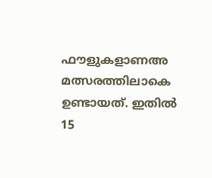ഫൗളുകളാണഅ മത്സരത്തിലാകെ ഉണ്ടായത്. ഇതില്‍ 15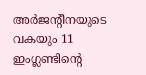അര്‍ജന്റീനയുടെ വകയും 11 ഇംഗ്ലണ്ടിന്റെ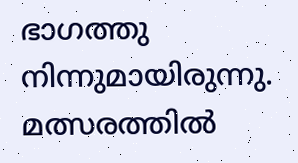ഭാഗത്തു നിന്നുമായിരുന്നു. മത്സരത്തില്‍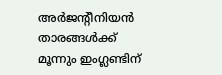അര്‍ജന്റീനിയന്‍ താരങ്ങള്‍ക്ക് മൂന്നും ഇംഗ്ലണ്ടിന്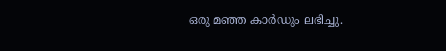ഒരു മഞ്ഞ കാര്‍ഡും ലഭിച്ചു.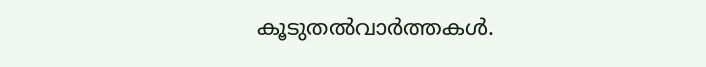കൂടുതല്‍വാര്‍ത്തകള്‍.